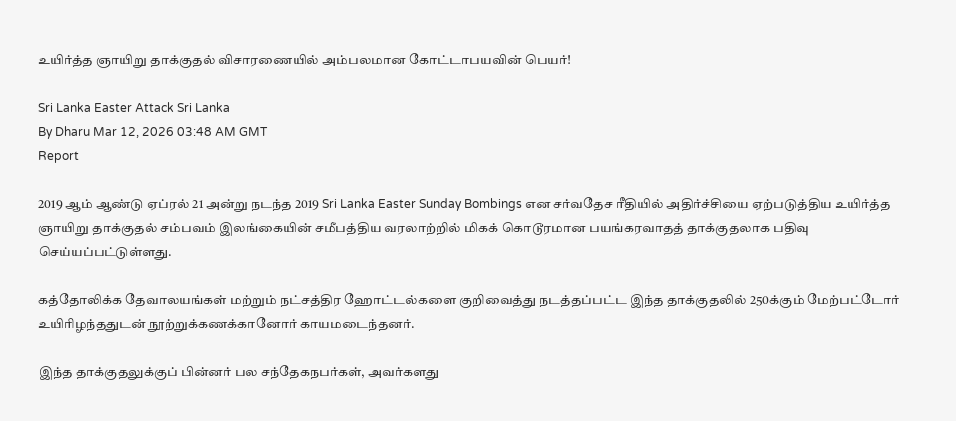உயிர்த்த ஞாயிறு தாக்குதல் விசாரணையில் அம்பலமான கோட்டாபயவின் பெயர்!

Sri Lanka Easter Attack Sri Lanka
By Dharu Mar 12, 2026 03:48 AM GMT
Report

2019 ஆம் ஆண்டு ஏப்ரல் 21 அன்று நடந்த 2019 Sri Lanka Easter Sunday Bombings என சர்வதேச ரீதியில் அதிர்ச்சியை ஏற்படுத்திய உயிர்த்த ஞாயிறு தாக்குதல் சம்பவம் இலங்கையின் சமீபத்திய வரலாற்றில் மிகக் கொடூரமான பயங்கரவாதத் தாக்குதலாக பதிவு செய்யப்பட்டுள்ளது.

கத்தோலிக்க தேவாலயங்கள் மற்றும் நட்சத்திர ஹோட்டல்களை குறிவைத்து நடத்தப்பட்ட இந்த தாக்குதலில் 250க்கும் மேற்பட்டோர் உயிரிழந்ததுடன் நூற்றுக்கணக்கானோர் காயமடைந்தனர்.

இந்த தாக்குதலுக்குப் பின்னர் பல சந்தேகநபர்கள், அவர்களது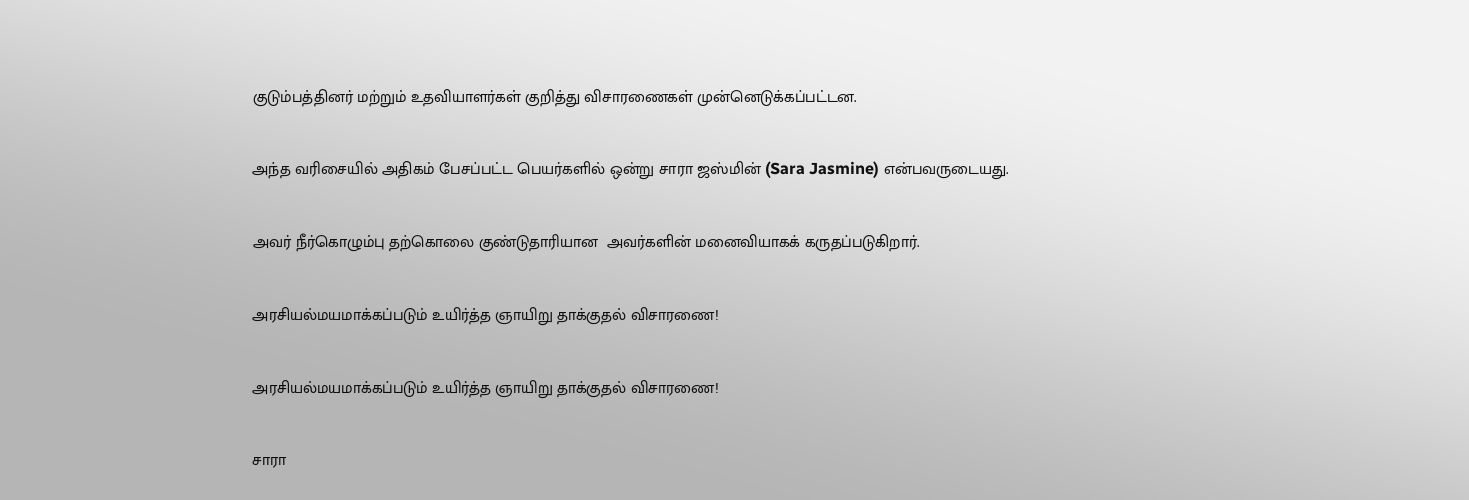குடும்பத்தினர் மற்றும் உதவியாளர்கள் குறித்து விசாரணைகள் முன்னெடுக்கப்பட்டன.

அந்த வரிசையில் அதிகம் பேசப்பட்ட பெயர்களில் ஒன்று சாரா ஜஸ்மின் (Sara Jasmine) என்பவருடையது.

அவர் நீர்கொழும்பு தற்கொலை குண்டுதாரியான  அவர்களின் மனைவியாகக் கருதப்படுகிறார்.

அரசியல்மயமாக்கப்படும் உயிர்த்த ஞாயிறு தாக்குதல் விசாரணை!

அரசியல்மயமாக்கப்படும் உயிர்த்த ஞாயிறு தாக்குதல் விசாரணை!

சாரா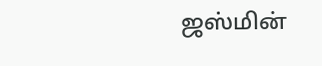ஜஸ்மின்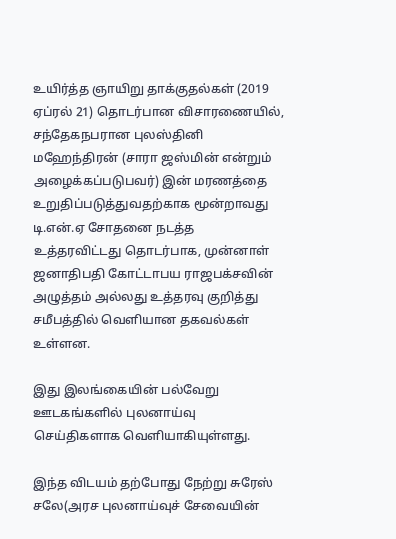உயிர்த்த ஞாயிறு தாக்குதல்கள் (2019 ஏப்ரல் 21) தொடர்பான விசாரணையில், சந்தேகநபரான புலஸ்தினி மஹேந்திரன் (சாரா ஜஸ்மின் என்றும் அழைக்கப்படுபவர்) இன் மரணத்தை உறுதிப்படுத்துவதற்காக மூன்றாவது டி.என்.ஏ சோதனை நடத்த உத்தரவிட்டது தொடர்பாக, முன்னாள் ஜனாதிபதி கோட்டாபய ராஜபக்சவின் அழுத்தம் அல்லது உத்தரவு குறித்து சமீபத்தில் வெளியான தகவல்கள் உள்ளன.

இது இலங்கையின் பல்வேறு ஊடகங்களில் புலனாய்வு செய்திகளாக வெளியாகியுள்ளது.

இந்த விடயம் தற்போது நேற்று சுரேஸ் சலே(அரச புலனாய்வுச் சேவையின்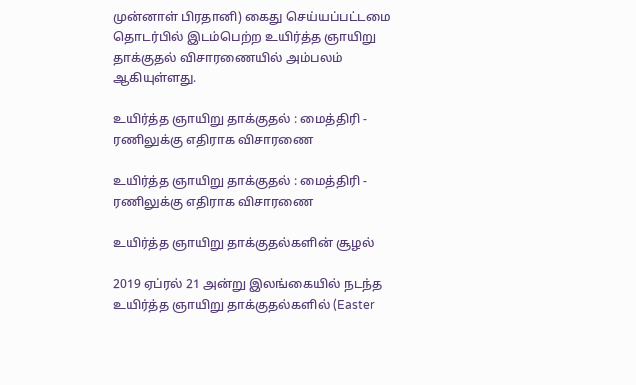முன்னாள் பிரதானி) கைது செய்யப்பட்டமை தொடர்பில் இடம்பெற்ற உயிர்த்த ஞாயிறு தாக்குதல் விசாரணையில் அம்பலம் ஆகியுள்ளது.

உயிர்த்த ஞாயிறு தாக்குதல் : மைத்திரி - ரணிலுக்கு எதிராக விசாரணை

உயிர்த்த ஞாயிறு தாக்குதல் : மைத்திரி - ரணிலுக்கு எதிராக விசாரணை

உயிர்த்த ஞாயிறு தாக்குதல்களின் சூழல்

2019 ஏப்ரல் 21 அன்று இலங்கையில் நடந்த உயிர்த்த ஞாயிறு தாக்குதல்களில் (Easter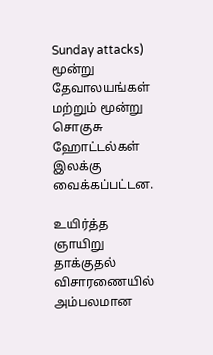Sunday attacks) மூன்று தேவாலயங்கள் மற்றும் மூன்று சொகுசு ஹோட்டல்கள் இலக்கு வைக்கப்பட்டன.

உயிர்த்த ஞாயிறு தாக்குதல் விசாரணையில் அம்பலமான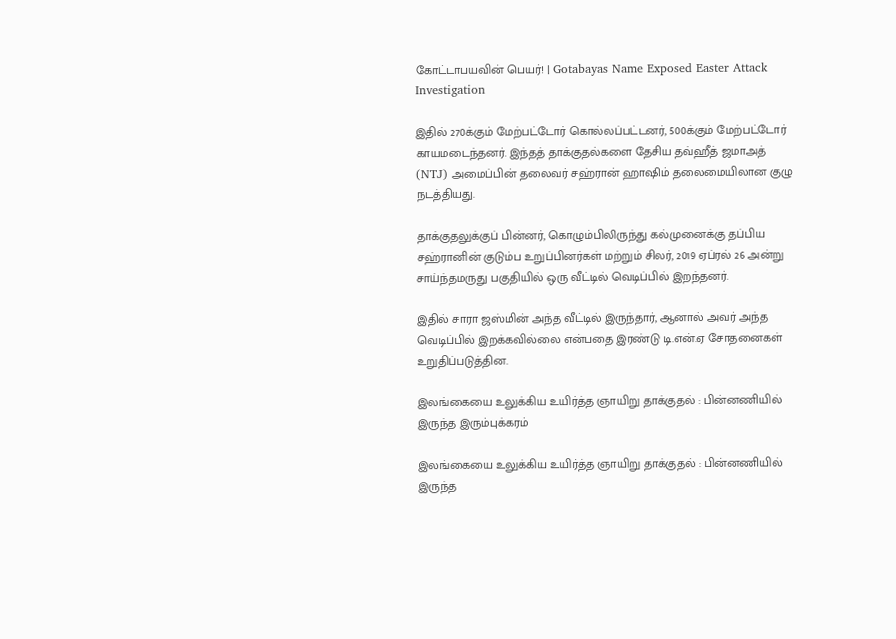கோட்டாபயவின் பெயர்! | Gotabayas Name Exposed Easter Attack Investigation

இதில் 270க்கும் மேற்பட்டோர் கொல்லப்பட்டனர், 500க்கும் மேற்பட்டோர் காயமடைந்தனர். இந்தத் தாக்குதல்களை தேசிய தவ்ஹீத் ஜமாஅத் (NTJ) அமைப்பின் தலைவர் சஹ்ரான் ஹாஷிம் தலைமையிலான குழு நடத்தியது.

தாக்குதலுக்குப் பின்னர், கொழும்பிலிருந்து கல்முனைக்கு தப்பிய சஹ்ரானின் குடும்ப உறுப்பினர்கள் மற்றும் சிலர், 2019 ஏப்ரல் 26 அன்று சாய்ந்தமருது பகுதியில் ஒரு வீட்டில் வெடிப்பில் இறந்தனர்.

இதில் சாரா ஜஸ்மின் அந்த வீட்டில் இருந்தார், ஆனால் அவர் அந்த வெடிப்பில் இறக்கவில்லை என்பதை இரண்டு டி.என்.ஏ சோதனைகள் உறுதிப்படுத்தின.

இலங்கையை உலுக்கிய உயிர்த்த ஞாயிறு தாக்குதல் : பின்னணியில் இருந்த இரும்புக்கரம்

இலங்கையை உலுக்கிய உயிர்த்த ஞாயிறு தாக்குதல் : பின்னணியில் இருந்த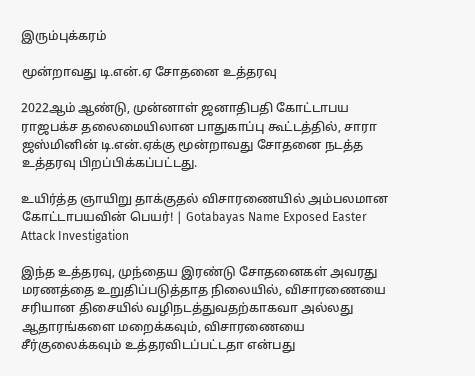இரும்புக்கரம்

மூன்றாவது டி.என்.ஏ சோதனை உத்தரவு

2022ஆம் ஆண்டு, முன்னாள் ஜனாதிபதி கோட்டாபய ராஜபக்ச தலைமையிலான பாதுகாப்பு கூட்டத்தில், சாரா ஜஸ்மினின் டி.என்.ஏக்கு மூன்றாவது சோதனை நடத்த உத்தரவு பிறப்பிக்கப்பட்டது.

உயிர்த்த ஞாயிறு தாக்குதல் விசாரணையில் அம்பலமான கோட்டாபயவின் பெயர்! | Gotabayas Name Exposed Easter Attack Investigation

இந்த உத்தரவு, முந்தைய இரண்டு சோதனைகள் அவரது மரணத்தை உறுதிப்படுத்தாத நிலையில், விசாரணையை சரியான திசையில் வழிநடத்துவதற்காகவா அல்லது ஆதாரங்களை மறைக்கவும், விசாரணையை சீர்குலைக்கவும் உத்தரவிடப்பட்டதா என்பது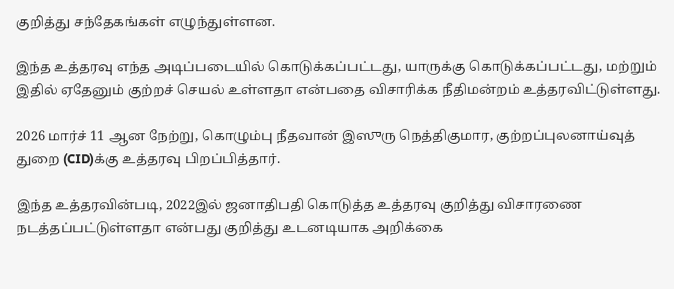குறித்து சந்தேகங்கள் எழுந்துள்ளன.

இந்த உத்தரவு எந்த அடிப்படையில் கொடுக்கப்பட்டது, யாருக்கு கொடுக்கப்பட்டது, மற்றும் இதில் ஏதேனும் குற்றச் செயல் உள்ளதா என்பதை விசாரிக்க நீதிமன்றம் உத்தரவிட்டுள்ளது.

2026 மார்ச் 11 ஆன நேற்று, கொழும்பு நீதவான் இஸுரு நெத்திகுமார, குற்றப்புலனாய்வுத் துறை (CID)க்கு உத்தரவு பிறப்பித்தார்.

இந்த உத்தரவின்படி, 2022இல் ஜனாதிபதி கொடுத்த உத்தரவு குறித்து விசாரணை நடத்தப்பட்டுள்ளதா என்பது குறித்து உடனடியாக அறிக்கை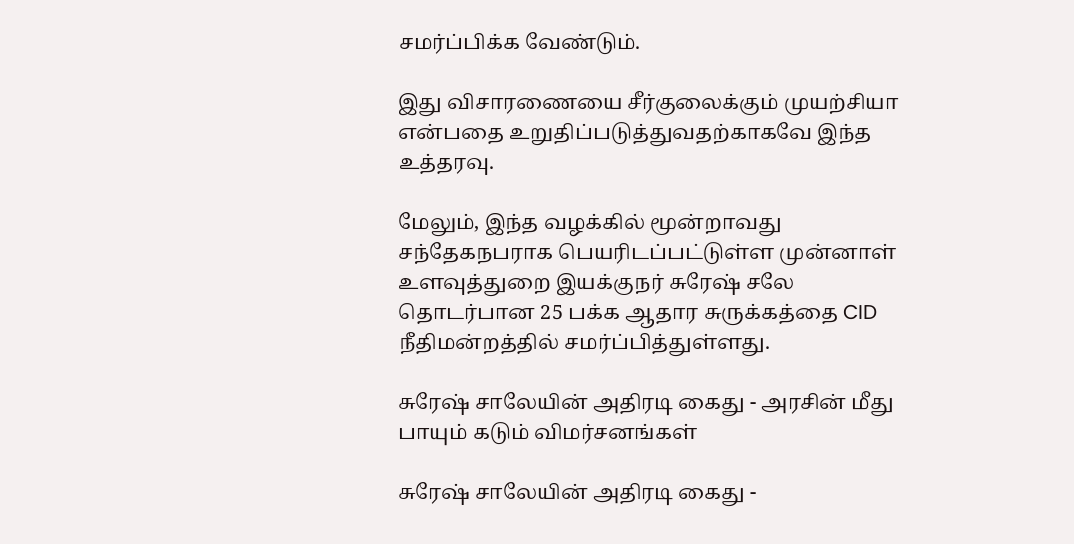சமர்ப்பிக்க வேண்டும்.

இது விசாரணையை சீர்குலைக்கும் முயற்சியா என்பதை உறுதிப்படுத்துவதற்காகவே இந்த உத்தரவு.

மேலும், இந்த வழக்கில் மூன்றாவது சந்தேகநபராக பெயரிடப்பட்டுள்ள முன்னாள் உளவுத்துறை இயக்குநர் சுரேஷ் சலே தொடர்பான 25 பக்க ஆதார சுருக்கத்தை CID நீதிமன்றத்தில் சமர்ப்பித்துள்ளது.

சுரேஷ் சாலேயின் அதிரடி கைது - அரசின் மீது பாயும் கடும் விமர்சனங்கள்

சுரேஷ் சாலேயின் அதிரடி கைது -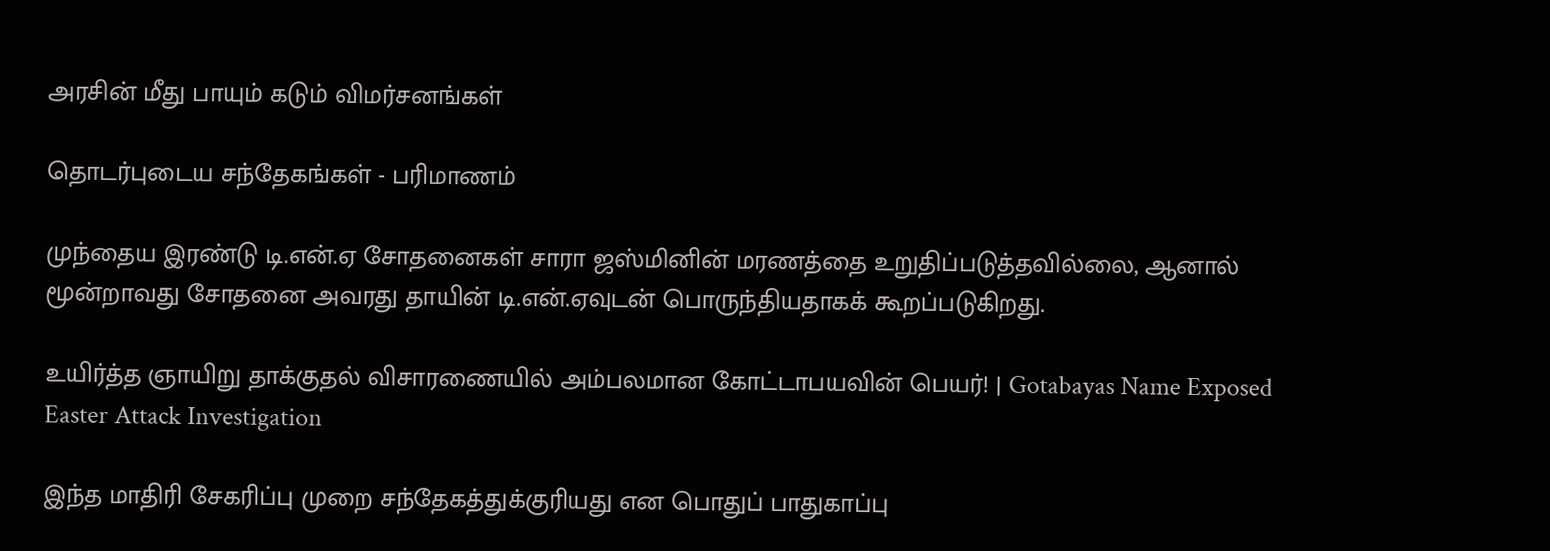அரசின் மீது பாயும் கடும் விமர்சனங்கள்

தொடர்புடைய சந்தேகங்கள் - பரிமாணம்

முந்தைய இரண்டு டி.என்.ஏ சோதனைகள் சாரா ஜஸ்மினின் மரணத்தை உறுதிப்படுத்தவில்லை, ஆனால் மூன்றாவது சோதனை அவரது தாயின் டி.என்.ஏவுடன் பொருந்தியதாகக் கூறப்படுகிறது.

உயிர்த்த ஞாயிறு தாக்குதல் விசாரணையில் அம்பலமான கோட்டாபயவின் பெயர்! | Gotabayas Name Exposed Easter Attack Investigation

இந்த மாதிரி சேகரிப்பு முறை சந்தேகத்துக்குரியது என பொதுப் பாதுகாப்பு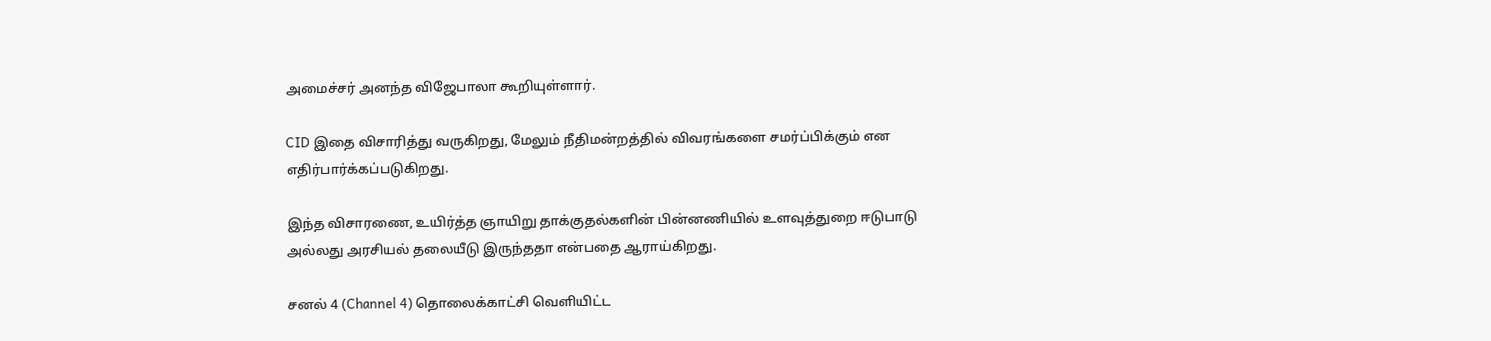அமைச்சர் அனந்த விஜேபாலா கூறியுள்ளார்.

CID இதை விசாரித்து வருகிறது, மேலும் நீதிமன்றத்தில் விவரங்களை சமர்ப்பிக்கும் என எதிர்பார்க்கப்படுகிறது.

இந்த விசாரணை, உயிர்த்த ஞாயிறு தாக்குதல்களின் பின்னணியில் உளவுத்துறை ஈடுபாடு அல்லது அரசியல் தலையீடு இருந்ததா என்பதை ஆராய்கிறது.

சனல் 4 (Channel 4) தொலைக்காட்சி வெளியிட்ட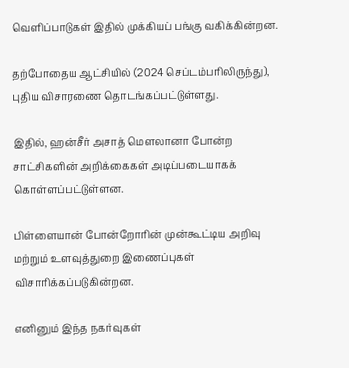வெளிப்பாடுகள் இதில் முக்கியப் பங்கு வகிக்கின்றன.

தற்போதைய ஆட்சியில் (2024 செப்டம்பரிலிருந்து), புதிய விசாரணை தொடங்கப்பட்டுள்ளது.

இதில், ஹன்சீர் அசாத் மௌலானா போன்ற சாட்சிகளின் அறிக்கைகள் அடிப்படையாகக் கொள்ளப்பட்டுள்ளன.

பிள்ளையான் போன்றோரின் முன்கூட்டிய அறிவு மற்றும் உளவுத்துறை இணைப்புகள் விசாரிக்கப்படுகின்றன.

எனினும் இந்த நகர்வுகள்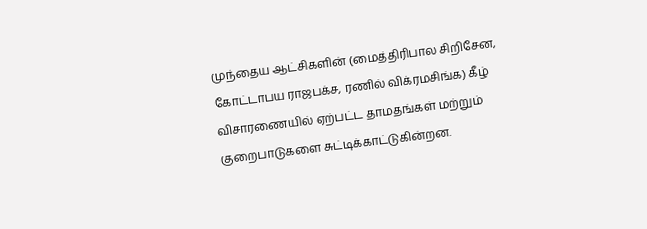முந்தைய ஆட்சிகளின் (மைத்திரிபால சிறிசேன, கோட்டாபய ராஜபக்ச, ரணில் விக்ரமசிங்க) கீழ் விசாரணையில் ஏற்பட்ட தாமதங்கள் மற்றும் குறைபாடுகளை சுட்டிக்காட்டுகின்றன.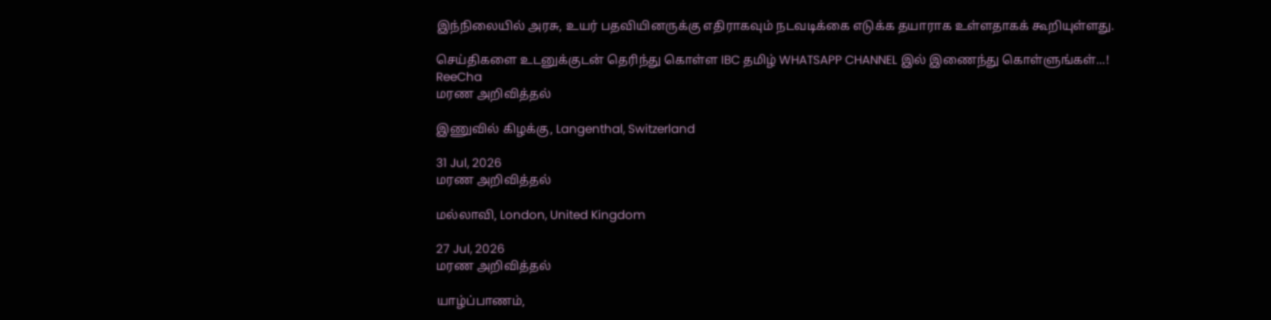இந்நிலையில் அரசு, உயர் பதவியினருக்கு எதிராகவும் நடவடிக்கை எடுக்க தயாராக உள்ளதாகக் கூறியுள்ளது.

செய்திகளை உடனுக்குடன் தெரிந்து கொள்ள IBC தமிழ் WHATSAPP CHANNEL இல் இணைந்து கொள்ளுங்கள்...!
ReeCha
மரண அறிவித்தல்

இணுவில் கிழக்கு, Langenthal, Switzerland

31 Jul, 2026
மரண அறிவித்தல்

மல்லாவி, London, United Kingdom

27 Jul, 2026
மரண அறிவித்தல்

யாழ்ப்பாணம்,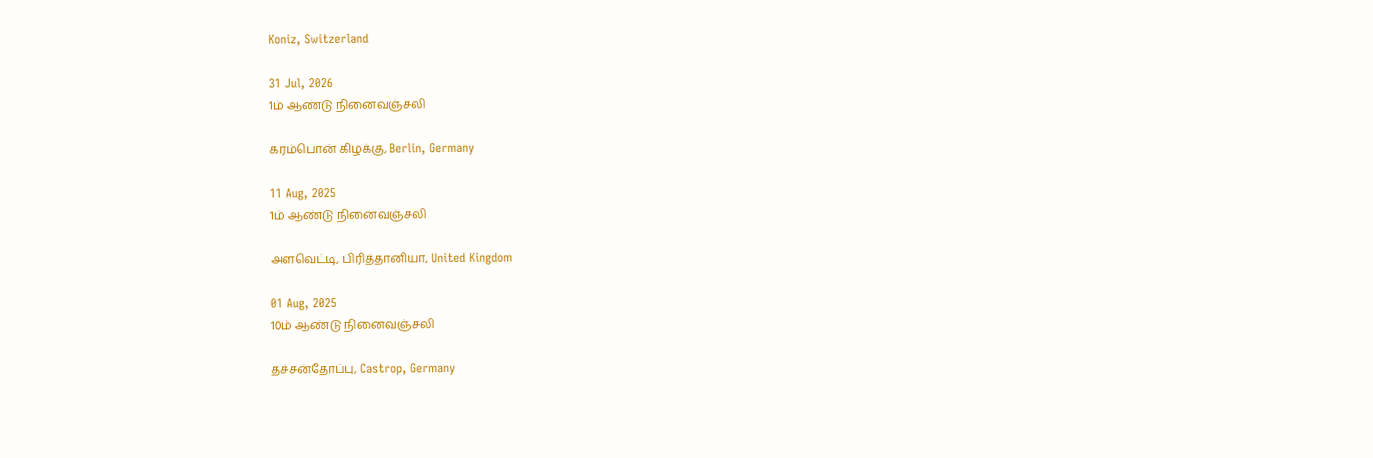Koniz, Switzerland

31 Jul, 2026
1ம் ஆண்டு நினைவஞ்சலி

கரம்பொன் கிழக்கு, Berlin, Germany

11 Aug, 2025
1ம் ஆண்டு நினைவஞ்சலி

அளவெட்டி, பிரித்தானியா, United Kingdom

01 Aug, 2025
10ம் ஆண்டு நினைவஞ்சலி

தச்சன்தோப்பு, Castrop, Germany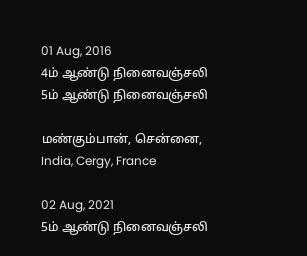01 Aug, 2016
4ம் ஆண்டு நினைவஞ்சலி
5ம் ஆண்டு நினைவஞ்சலி

மண்கும்பான், சென்னை, India, Cergy, France

02 Aug, 2021
5ம் ஆண்டு நினைவஞ்சலி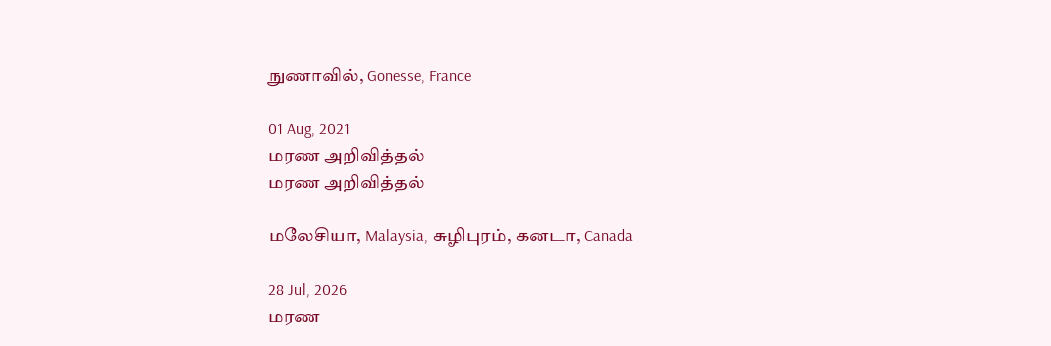நுணாவில், Gonesse, France

01 Aug, 2021
மரண அறிவித்தல்
மரண அறிவித்தல்

மலேசியா, Malaysia, சுழிபுரம், கனடா, Canada

28 Jul, 2026
மரண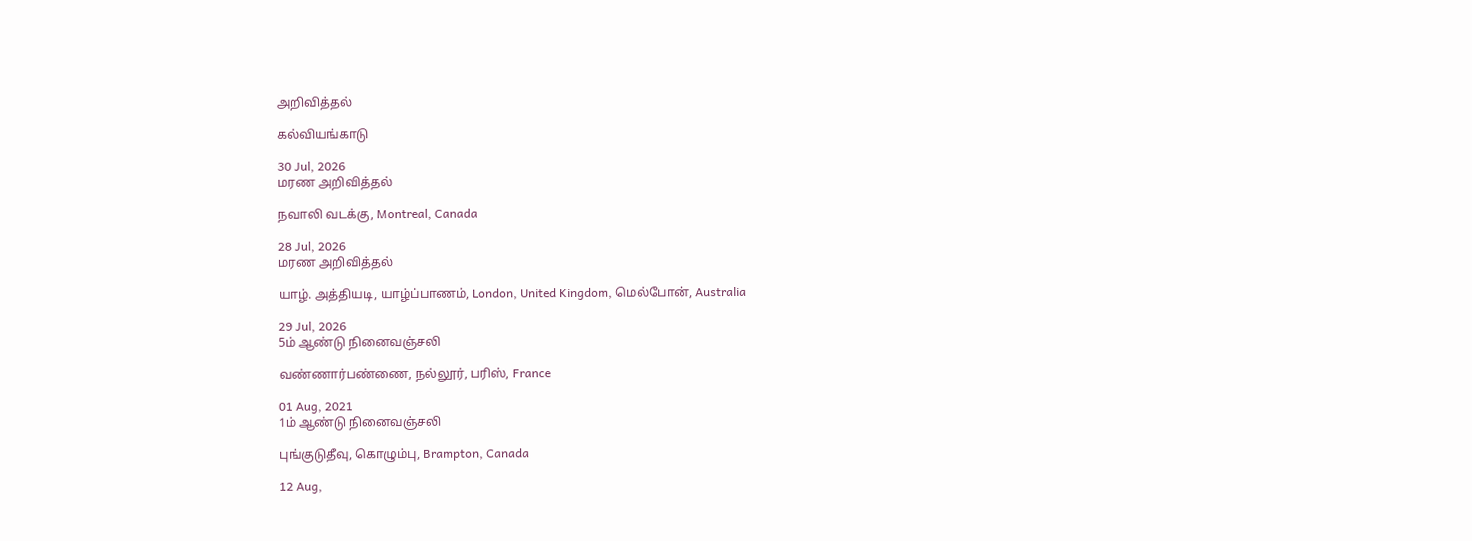அறிவித்தல்

கல்வியங்காடு

30 Jul, 2026
மரண அறிவித்தல்

நவாலி வடக்கு, Montreal, Canada

28 Jul, 2026
மரண அறிவித்தல்

யாழ். அத்தியடி, யாழ்ப்பாணம், London, United Kingdom, மெல்போன், Australia

29 Jul, 2026
5ம் ஆண்டு நினைவஞ்சலி

வண்ணார்பண்ணை, நல்லூர், பரிஸ், France

01 Aug, 2021
1ம் ஆண்டு நினைவஞ்சலி

புங்குடுதீவு, கொழும்பு, Brampton, Canada

12 Aug,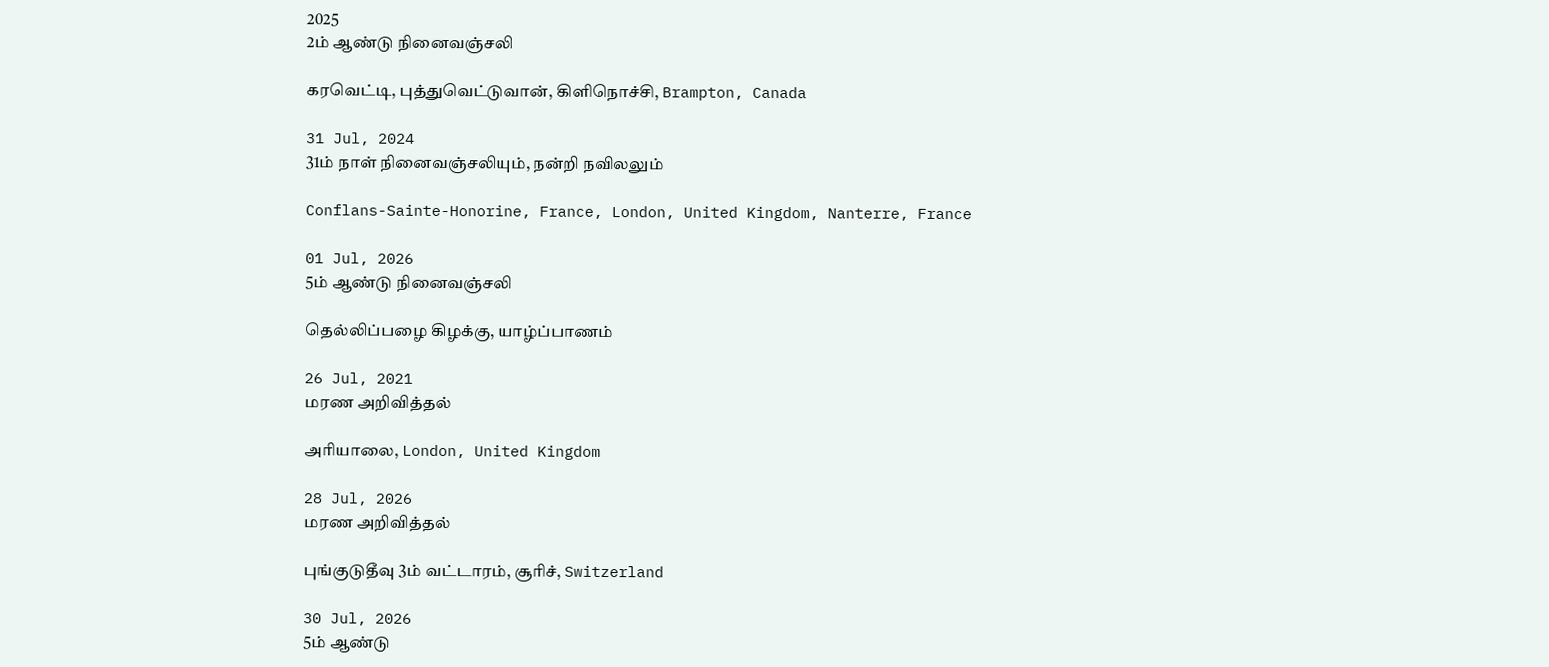2025
2ம் ஆண்டு நினைவஞ்சலி

கரவெட்டி, புத்துவெட்டுவான், கிளிநொச்சி, Brampton, Canada

31 Jul, 2024
31ம் நாள் நினைவஞ்சலியும், நன்றி நவிலலும்

Conflans-Sainte-Honorine, France, London, United Kingdom, Nanterre, France

01 Jul, 2026
5ம் ஆண்டு நினைவஞ்சலி

தெல்லிப்பழை கிழக்கு, யாழ்ப்பாணம்

26 Jul, 2021
மரண அறிவித்தல்

அரியாலை, London, United Kingdom

28 Jul, 2026
மரண அறிவித்தல்

புங்குடுதீவு 3ம் வட்டாரம், சூரிச், Switzerland

30 Jul, 2026
5ம் ஆண்டு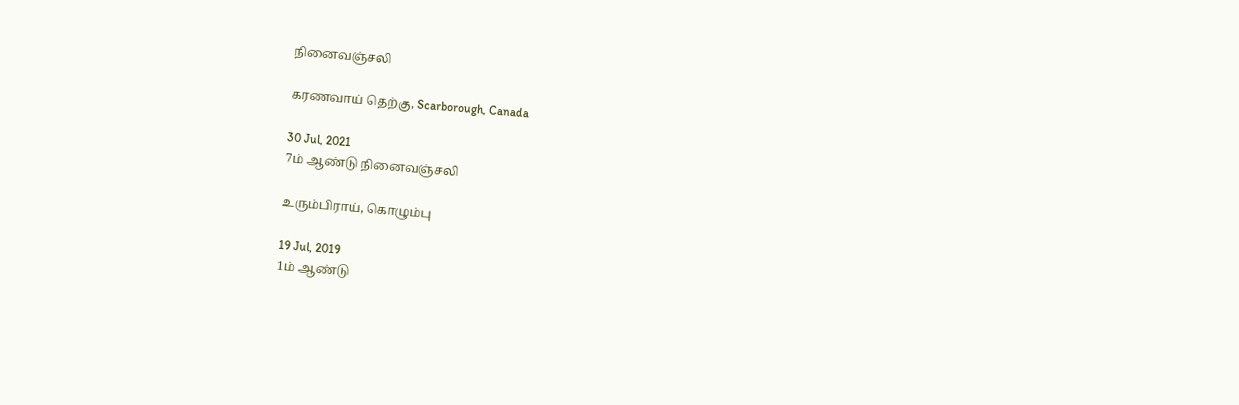நினைவஞ்சலி

கரணவாய் தெற்கு, Scarborough, Canada

30 Jul, 2021
7ம் ஆண்டு நினைவஞ்சலி

உரும்பிராய், கொழும்பு

19 Jul, 2019
1ம் ஆண்டு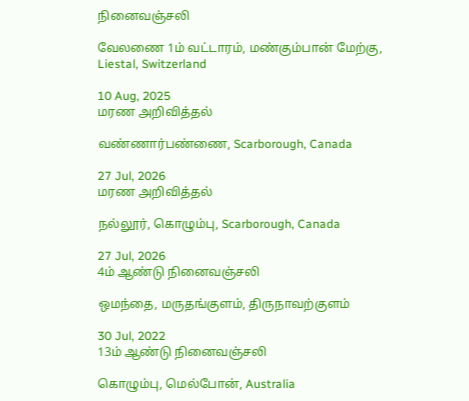நினைவஞ்சலி

வேலணை 1ம் வட்டாரம், மண்கும்பான் மேற்கு, Liestal, Switzerland

10 Aug, 2025
மரண அறிவித்தல்

வண்ணார்பண்ணை, Scarborough, Canada

27 Jul, 2026
மரண அறிவித்தல்

நல்லூர், கொழும்பு, Scarborough, Canada

27 Jul, 2026
4ம் ஆண்டு நினைவஞ்சலி

ஒமந்தை, மருதங்குளம், திருநாவற்குளம்

30 Jul, 2022
13ம் ஆண்டு நினைவஞ்சலி

கொழும்பு, மெல்போன், Australia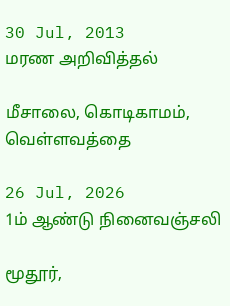30 Jul, 2013
மரண அறிவித்தல்

மீசாலை, கொடிகாமம், வெள்ளவத்தை

26 Jul, 2026
1ம் ஆண்டு நினைவஞ்சலி

மூதூர்,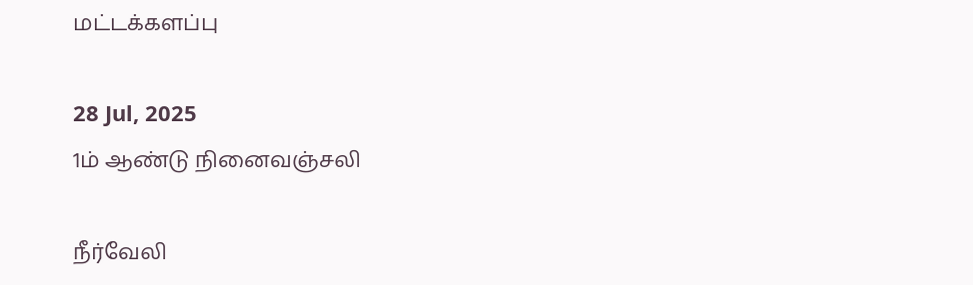மட்டக்களப்பு

28 Jul, 2025
1ம் ஆண்டு நினைவஞ்சலி

நீர்வேலி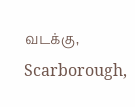வடக்கு, Scarborough,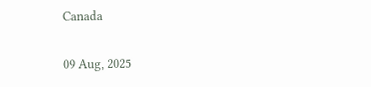Canada

09 Aug, 2025